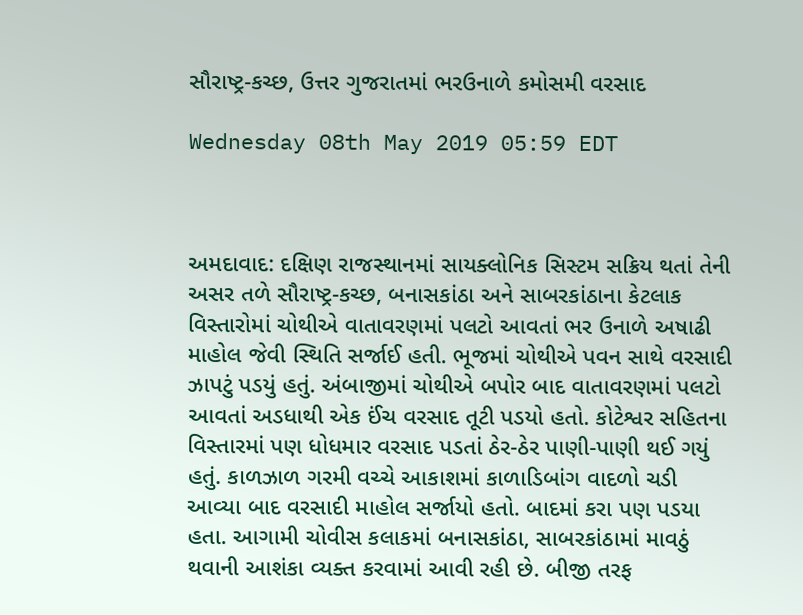સૌરાષ્ટ્ર-કચ્છ, ઉત્તર ગુજરાતમાં ભરઉનાળે કમોસમી વરસાદ

Wednesday 08th May 2019 05:59 EDT



અમદાવાદ: દક્ષિણ રાજસ્થાનમાં સાયક્લોનિક સિસ્ટમ સક્રિય થતાં તેની અસર તળે સૌરાષ્ટ્ર-કચ્છ, બનાસકાંઠા અને સાબરકાંઠાના કેટલાક વિસ્તારોમાં ચોથીએ વાતાવરણમાં પલટો આવતાં ભર ઉનાળે અષાઢી માહોલ જેવી સ્થિતિ સર્જાઈ હતી. ભૂજમાં ચોથીએ પવન સાથે વરસાદી ઝાપટું પડયું હતું. અંબાજીમાં ચોથીએ બપોર બાદ વાતાવરણમાં પલટો આવતાં અડધાથી એક ઈંચ વરસાદ તૂટી પડયો હતો. કોટેશ્વર સહિતના વિસ્તારમાં પણ ધોધમાર વરસાદ પડતાં ઠેર-ઠેર પાણી-પાણી થઈ ગયું હતું. કાળઝાળ ગરમી વચ્ચે આકાશમાં કાળાડિબાંગ વાદળો ચડી આવ્યા બાદ વરસાદી માહોલ સર્જાયો હતો. બાદમાં કરા પણ પડયા હતા. આગામી ચોવીસ કલાકમાં બનાસકાંઠા, સાબરકાંઠામાં માવઠું થવાની આશંકા વ્યક્ત કરવામાં આવી રહી છે. બીજી તરફ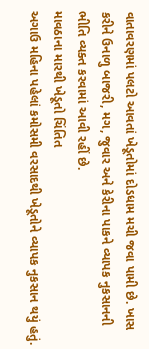વાતાવરણમાં પલટો આવતાં ખેડૂતોમાં દોડધામ મચી જવા પામી છે. ખાસ કરીને ઉનાળુ બાજરી, મગ, જુવાર અને કેરીના પાકને વ્યાપક નુકસાનની ભીતિ વ્યક્ત કરવામાં આવી રહીં છે.
માવઠાના મારથી ખેડૂતો ચિંતિત
અગાઉ મહિના પહેલાં કમોસમી વરસાદથી ખેડૂતોને વ્યાપક નુકસાન થયું હતું.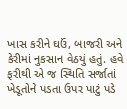ખાસ કરીને ઘઉં, બાજરી અને કેરીમાં નુકસાન વેઠયું હતું. હવે ફરીથી એ જ સ્થિતિ સર્જાતાં ખેડૂતોને પડતા ઉપર પાટું પડે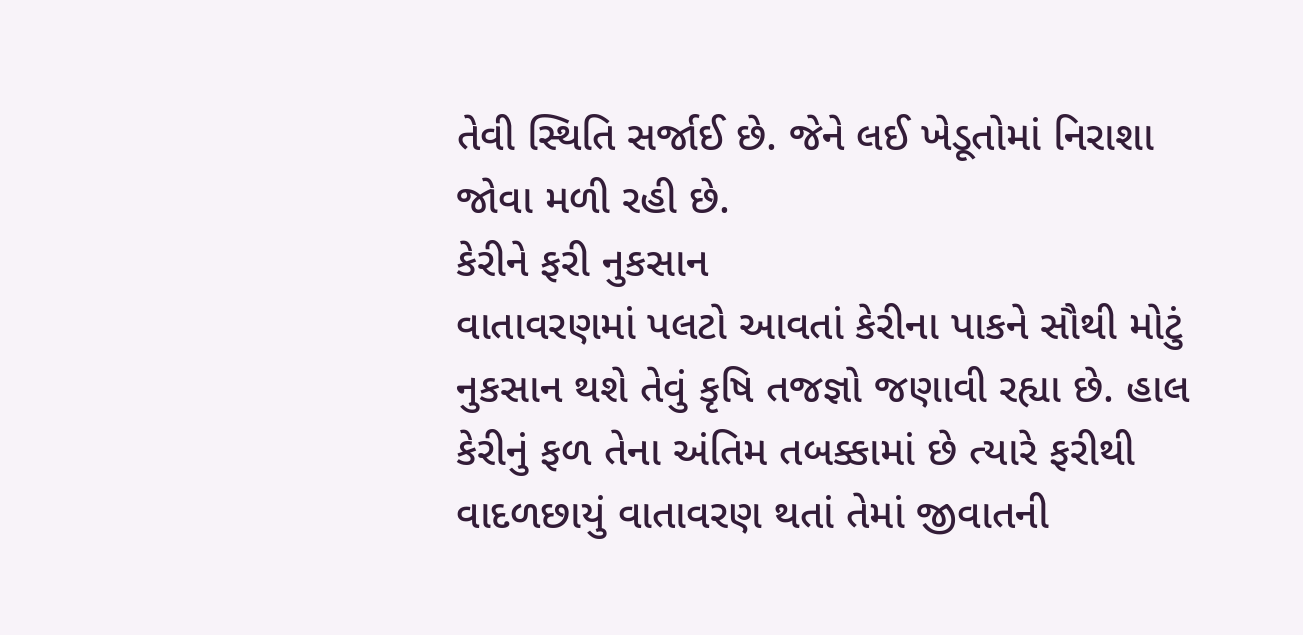તેવી સ્થિતિ સર્જાઈ છે. જેને લઈ ખેડૂતોમાં નિરાશા જોવા મળી રહી છે.
કેરીને ફરી નુકસાન
વાતાવરણમાં પલટો આવતાં કેરીના પાકને સૌથી મોટું નુકસાન થશે તેવું કૃષિ તજજ્ઞો જણાવી રહ્યા છે. હાલ કેરીનું ફળ તેના અંતિમ તબક્કામાં છે ત્યારે ફરીથી વાદળછાયું વાતાવરણ થતાં તેમાં જીવાતની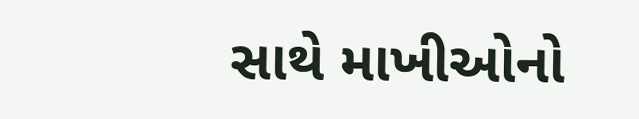સાથે માખીઓનો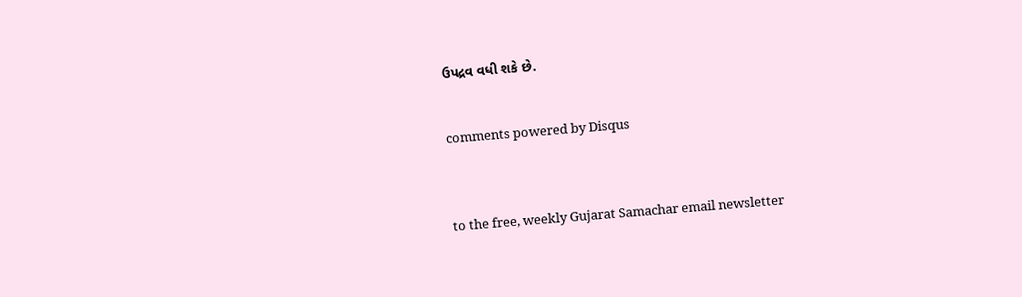ઉપદ્રવ વધી શકે છે.


comments powered by Disqus



to the free, weekly Gujarat Samachar email newsletter